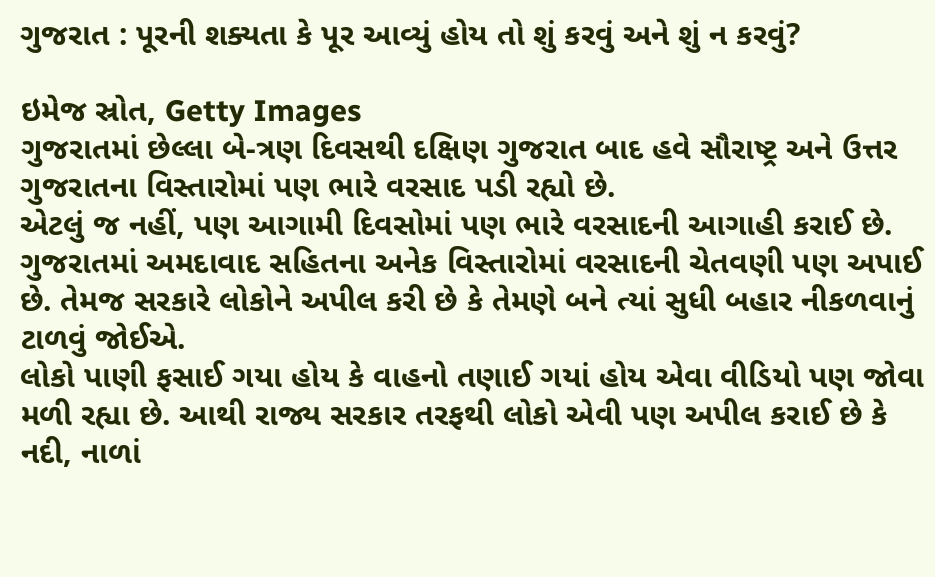ગુજરાત : પૂરની શક્યતા કે પૂર આવ્યું હોય તો શું કરવું અને શું ન કરવું?

ઇમેજ સ્રોત, Getty Images
ગુજરાતમાં છેલ્લા બે-ત્રણ દિવસથી દક્ષિણ ગુજરાત બાદ હવે સૌરાષ્ટ્ર અને ઉત્તર ગુજરાતના વિસ્તારોમાં પણ ભારે વરસાદ પડી રહ્યો છે.
એટલું જ નહીં, પણ આગામી દિવસોમાં પણ ભારે વરસાદની આગાહી કરાઈ છે.
ગુજરાતમાં અમદાવાદ સહિતના અનેક વિસ્તારોમાં વરસાદની ચેતવણી પણ અપાઈ છે. તેમજ સરકારે લોકોને અપીલ કરી છે કે તેમણે બને ત્યાં સુધી બહાર નીકળવાનું ટાળવું જોઈએ.
લોકો પાણી ફસાઈ ગયા હોય કે વાહનો તણાઈ ગયાં હોય એવા વીડિયો પણ જોવા મળી રહ્યા છે. આથી રાજ્ય સરકાર તરફથી લોકો એવી પણ અપીલ કરાઈ છે કે નદી, નાળાં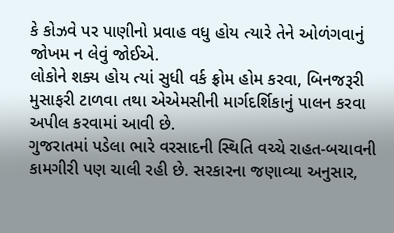કે કોઝવે પર પાણીનો પ્રવાહ વધુ હોય ત્યારે તેને ઓળંગવાનું જોખમ ન લેવું જોઈએ.
લોકોને શક્ય હોય ત્યાં સુધી વર્ક ફ્રોમ હોમ કરવા, બિનજરૂરી મુસાફરી ટાળવા તથા એએમસીની માર્ગદર્શિકાનું પાલન કરવા અપીલ કરવામાં આવી છે.
ગુજરાતમાં પડેલા ભારે વરસાદની સ્થિતિ વચ્ચે રાહત-બચાવની કામગીરી પણ ચાલી રહી છે. સરકારના જણાવ્યા અનુસાર,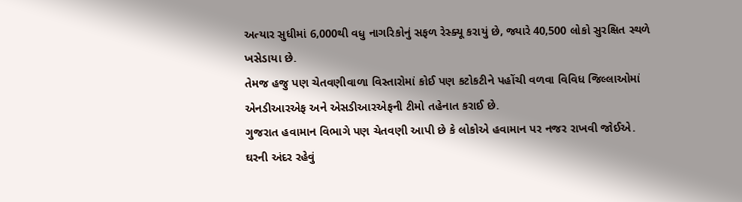અત્યાર સુધીમાં 6,000થી વધુ નાગરિકોનું સફળ રેસ્ક્યૂ કરાયું છે, જ્યારે 40,500 લોકો સુરક્ષિત સ્થળે ખસેડાયા છે.
તેમજ હજુ પણ ચેતવણીવાળા વિસ્તારોમાં કોઈ પણ કટોકટીને પહોંચી વળવા વિવિધ જિલ્લાઓમાં એનડીઆરએફ અને એસડીઆરએફની ટીમો તહેનાત કરાઈ છે.
ગુજરાત હવામાન વિભાગે પણ ચેતવણી આપી છે કે લોકોએ હવામાન પર નજર રાખવી જોઈએ. ઘરની અંદર રહેવું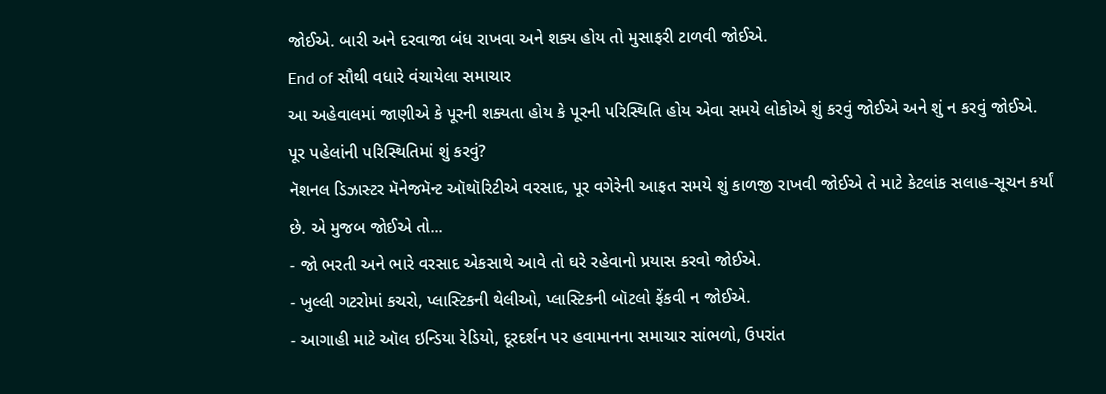જોઈએ. બારી અને દરવાજા બંધ રાખવા અને શક્ય હોય તો મુસાફરી ટાળવી જોઈએ.
End of સૌથી વધારે વંચાયેલા સમાચાર
આ અહેવાલમાં જાણીએ કે પૂરની શક્યતા હોય કે પૂરની પરિસ્થિતિ હોય એવા સમયે લોકોએ શું કરવું જોઈએ અને શું ન કરવું જોઈએ.
પૂર પહેલાંની પરિસ્થિતિમાં શું કરવું?
નૅશનલ ડિઝાસ્ટર મૅનેજમૅન્ટ ઑથૉરિટીએ વરસાદ, પૂર વગેરેની આફત સમયે શું કાળજી રાખવી જોઈએ તે માટે કેટલાંક સલાહ-સૂચન કર્યાં છે. એ મુજબ જોઈએ તો...
- જો ભરતી અને ભારે વરસાદ એકસાથે આવે તો ઘરે રહેવાનો પ્રયાસ કરવો જોઈએ.
- ખુલ્લી ગટરોમાં કચરો, પ્લાસ્ટિકની થેલીઓ, પ્લાસ્ટિકની બૉટલો ફેંકવી ન જોઈએ.
- આગાહી માટે ઑલ ઇન્ડિયા રેડિયો, દૂરદર્શન પર હવામાનના સમાચાર સાંભળો, ઉપરાંત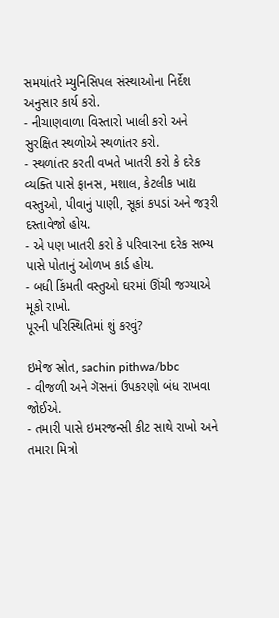સમયાંતરે મ્યુનિસિપલ સંસ્થાઓના નિર્દેશ અનુસાર કાર્ય કરો.
- નીચાણવાળા વિસ્તારો ખાલી કરો અને સુરક્ષિત સ્થળોએ સ્થળાંતર કરો.
- સ્થળાંતર કરતી વખતે ખાતરી કરો કે દરેક વ્યક્તિ પાસે ફાનસ, મશાલ, કેટલીક ખાદ્ય વસ્તુઓ, પીવાનું પાણી, સૂકાં કપડાં અને જરૂરી દસ્તાવેજો હોય.
- એ પણ ખાતરી કરો કે પરિવારના દરેક સભ્ય પાસે પોતાનું ઓળખ કાર્ડ હોય.
- બધી કિંમતી વસ્તુઓ ઘરમાં ઊંચી જગ્યાએ મૂકો રાખો.
પૂરની પરિસ્થિતિમાં શું કરવું?

ઇમેજ સ્રોત, sachin pithwa/bbc
- વીજળી અને ગૅસનાં ઉપકરણો બંધ રાખવા જોઈએ.
- તમારી પાસે ઇમરજન્સી કીટ સાથે રાખો અને તમારા મિત્રો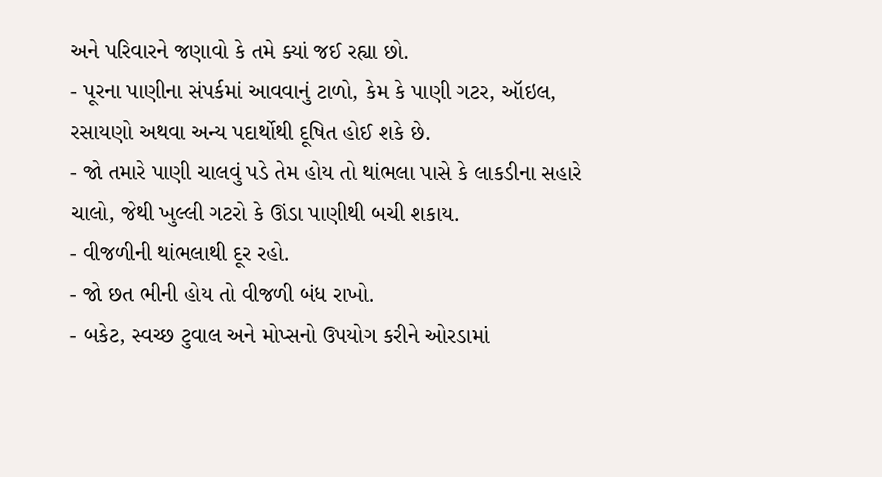અને પરિવારને જણાવો કે તમે ક્યાં જઈ રહ્યા છો.
- પૂરના પાણીના સંપર્કમાં આવવાનું ટાળો, કેમ કે પાણી ગટર, ઑઇલ, રસાયણો અથવા અન્ય પદાર્થોથી દૂષિત હોઈ શકે છે.
- જો તમારે પાણી ચાલવું પડે તેમ હોય તો થાંભલા પાસે કે લાકડીના સહારે ચાલો, જેથી ખુલ્લી ગટરો કે ઊંડા પાણીથી બચી શકાય.
- વીજળીની થાંભલાથી દૂર રહો.
- જો છત ભીની હોય તો વીજળી બંધ રાખો.
- બકેટ, સ્વચ્છ ટુવાલ અને મોપ્સનો ઉપયોગ કરીને ઓરડામાં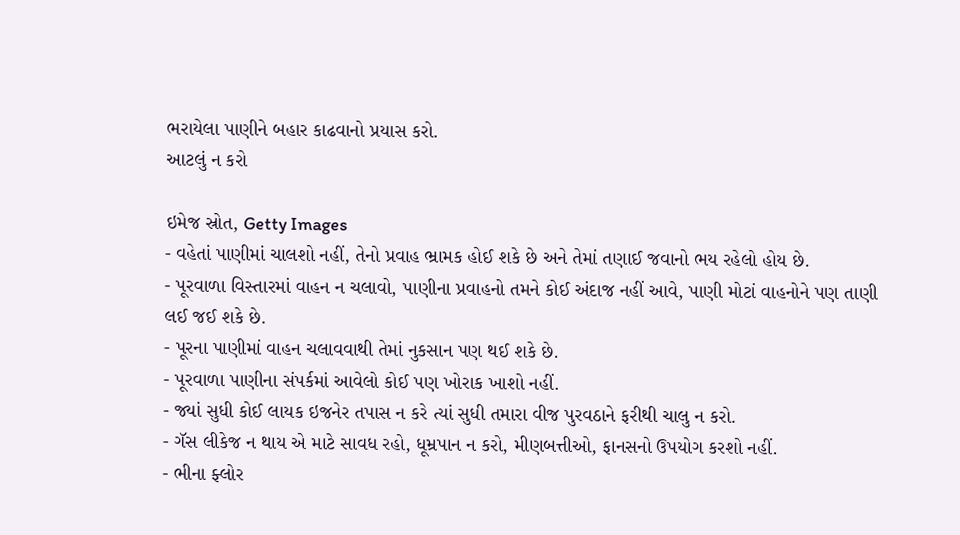ભરાયેલા પાણીને બહાર કાઢવાનો પ્રયાસ કરો.
આટલું ન કરો

ઇમેજ સ્રોત, Getty Images
- વહેતાં પાણીમાં ચાલશો નહીં, તેનો પ્રવાહ ભ્રામક હોઈ શકે છે અને તેમાં તણાઈ જવાનો ભય રહેલો હોય છે.
- પૂરવાળા વિસ્તારમાં વાહન ન ચલાવો, પાણીના પ્રવાહનો તમને કોઈ અંદાજ નહીં આવે, પાણી મોટાં વાહનોને પણ તાણી લઈ જઈ શકે છે.
- પૂરના પાણીમાં વાહન ચલાવવાથી તેમાં નુકસાન પણ થઈ શકે છે.
- પૂરવાળા પાણીના સંપર્કમાં આવેલો કોઈ પણ ખોરાક ખાશો નહીં.
- જ્યાં સુધી કોઈ લાયક ઇજનેર તપાસ ન કરે ત્યાં સુધી તમારા વીજ પુરવઠાને ફરીથી ચાલુ ન કરો.
- ગૅસ લીકેજ ન થાય એ માટે સાવધ રહો, ધૂમ્રપાન ન કરો, મીણબત્તીઓ, ફાનસનો ઉપયોગ કરશો નહીં.
- ભીના ફ્લોર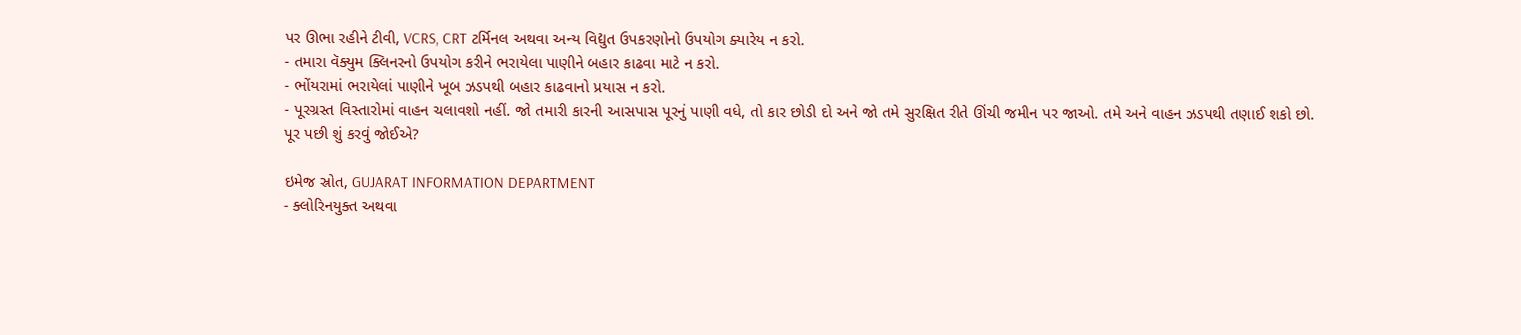પર ઊભા રહીને ટીવી, VCRS, CRT ટર્મિનલ અથવા અન્ય વિદ્યુત ઉપકરણોનો ઉપયોગ ક્યારેય ન કરો.
- તમારા વૅક્યુમ ક્લિનરનો ઉપયોગ કરીને ભરાયેલા પાણીને બહાર કાઢવા માટે ન કરો.
- ભોંયરામાં ભરાયેલાં પાણીને ખૂબ ઝડપથી બહાર કાઢવાનો પ્રયાસ ન કરો.
- પૂરગ્રસ્ત વિસ્તારોમાં વાહન ચલાવશો નહીં. જો તમારી કારની આસપાસ પૂરનું પાણી વધે, તો કાર છોડી દો અને જો તમે સુરક્ષિત રીતે ઊંચી જમીન પર જાઓ. તમે અને વાહન ઝડપથી તણાઈ શકો છો.
પૂર પછી શું કરવું જોઈએ?

ઇમેજ સ્રોત, GUJARAT INFORMATION DEPARTMENT
- ક્લોરિનયુક્ત અથવા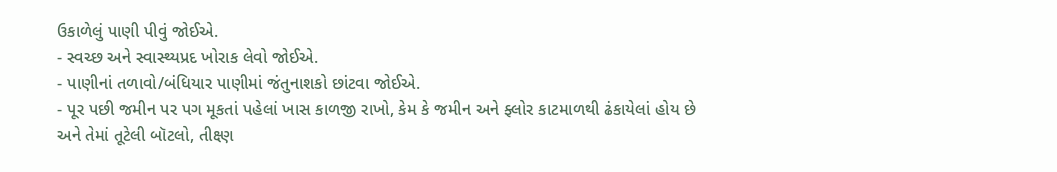ઉકાળેલું પાણી પીવું જોઈએ.
- સ્વચ્છ અને સ્વાસ્થ્યપ્રદ ખોરાક લેવો જોઈએ.
- પાણીનાં તળાવો/બંધિયાર પાણીમાં જંતુનાશકો છાંટવા જોઈએ.
- પૂર પછી જમીન પર પગ મૂકતાં પહેલાં ખાસ કાળજી રાખો, કેમ કે જમીન અને ફ્લોર કાટમાળથી ઢંકાયેલાં હોય છે અને તેમાં તૂટેલી બૉટલો, તીક્ષ્ણ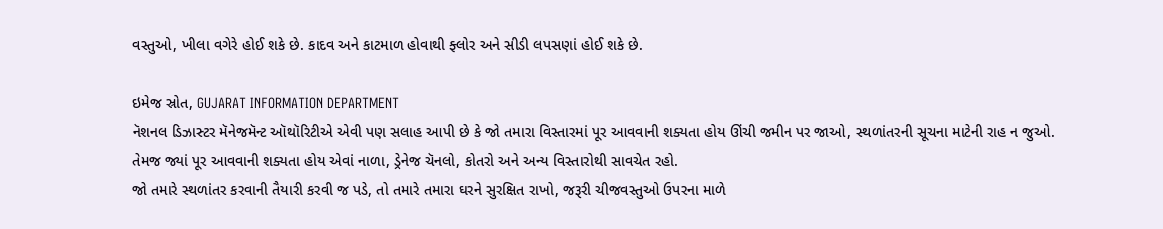વસ્તુઓ, ખીલા વગેરે હોઈ શકે છે. કાદવ અને કાટમાળ હોવાથી ફ્લોર અને સીડી લપસણાં હોઈ શકે છે.

ઇમેજ સ્રોત, GUJARAT INFORMATION DEPARTMENT
નૅશનલ ડિઝાસ્ટર મૅનેજમૅન્ટ ઑથૉરિટીએ એવી પણ સલાહ આપી છે કે જો તમારા વિસ્તારમાં પૂર આવવાની શક્યતા હોય ઊંચી જમીન પર જાઓ, સ્થળાંતરની સૂચના માટેની રાહ ન જુઓ.
તેમજ જ્યાં પૂર આવવાની શક્યતા હોય એવાં નાળા, ડ્રેનેજ ચૅનલો, કોતરો અને અન્ય વિસ્તારોથી સાવચેત રહો.
જો તમારે સ્થળાંતર કરવાની તૈયારી કરવી જ પડે, તો તમારે તમારા ઘરને સુરક્ષિત રાખો, જરૂરી ચીજવસ્તુઓ ઉપરના માળે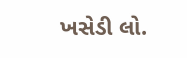ખસેડી લો.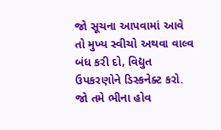જો સૂચના આપવામાં આવે તો મુખ્ય સ્વીચો અથવા વાલ્વ બંધ કરી દો, વિદ્યુત ઉપકરણોને ડિસ્કનેક્ટ કરો.
જો તમે ભીના હોવ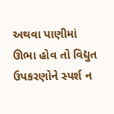અથવા પાણીમાં ઊભા હોવ તો વિદ્યુત ઉપકરણોને સ્પર્શ ન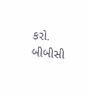કરો.
બીબીસી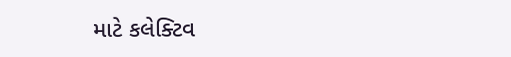માટે કલેક્ટિવ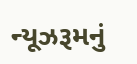ન્યૂઝરૂમનું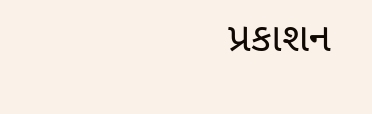પ્રકાશન